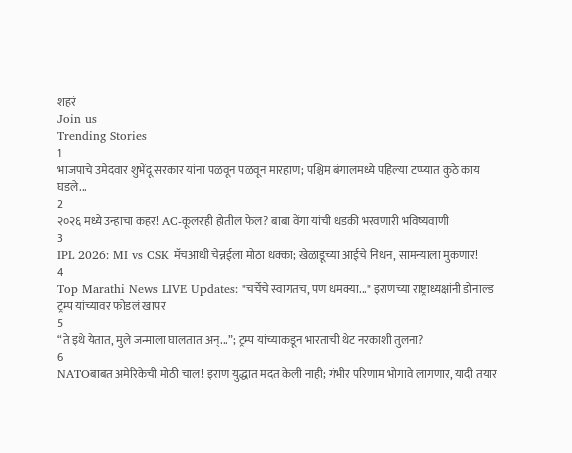शहरं
Join us
Trending Stories
1
भाजपाचे उमेदवार शुभेंदू सरकार यांना पळवून पळवून मारहाण; पश्चिम बंगालमध्ये पहिल्या टप्प्यात कुठे काय घडले...
2
२०२६ मध्ये उन्हाचा कहर! AC-कूलरही होतील फेल? बाबा वेंगा यांची धडकी भरवणारी भविष्यवाणी
3
IPL 2026: MI vs CSK मॅचआधी चेन्नईला मोठा धक्का; खेळाडूच्या आईचे निधन, सामन्याला मुकणार!
4
Top Marathi News LIVE Updates: "चर्चेचे स्वागतच, पण धमक्या..." इराणच्या राष्ट्राध्यक्षांनी डोनाल्ड ट्रम्प यांच्यावर फोडलं खापर
5
“ते इथे येतात, मुले जन्माला घालतात अन्...”; ट्रम्प यांच्याकडून भारताची थेट नरकाशी तुलना?
6
NATOबाबत अमेरिकेची मोठी चाल! इराण युद्धात मदत केली नाही; गंभीर परिणाम भोगावे लागणार, यादी तयार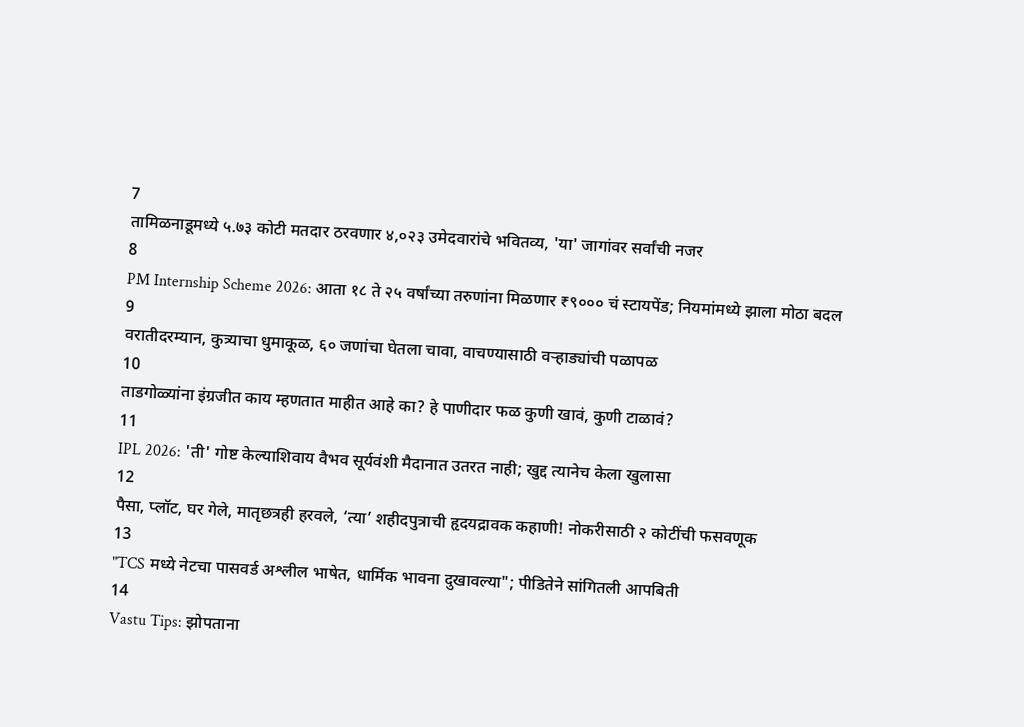7
तामिळनाडूमध्ये ५.७३ कोटी मतदार ठरवणार ४,०२३ उमेदवारांचे भवितव्य, 'या' जागांवर सर्वांची नजर
8
PM Internship Scheme 2026: आता १८ ते २५ वर्षांच्या तरुणांना मिळणार ₹९००० चं स्टायपेंड; नियमांमध्ये झाला मोठा बदल
9
वरातीदरम्यान, कुत्र्याचा धुमाकूळ, ६० जणांचा घेतला चावा, वाचण्यासाठी वऱ्हाड्यांची पळापळ
10
ताडगोळ्यांना इंग्रजीत काय म्हणतात माहीत आहे का? हे पाणीदार फळ कुणी खावं, कुणी टाळावं?
11
IPL 2026: 'ती' गोष्ट केल्याशिवाय वैभव सूर्यवंशी मैदानात उतरत नाही; खुद्द त्यानेच केला खुलासा
12
पैसा, प्लॉट, घर गेले, मातृछत्रही हरवले, ‘त्या’ शहीदपुत्राची हृदयद्रावक कहाणी! नोकरीसाठी २ कोटींची फसवणूक
13
"TCS मध्ये नेटचा पासवर्ड अश्लील भाषेत, धार्मिक भावना दुखावल्या"; पीडितेने सांगितली आपबिती
14
Vastu Tips: झोपताना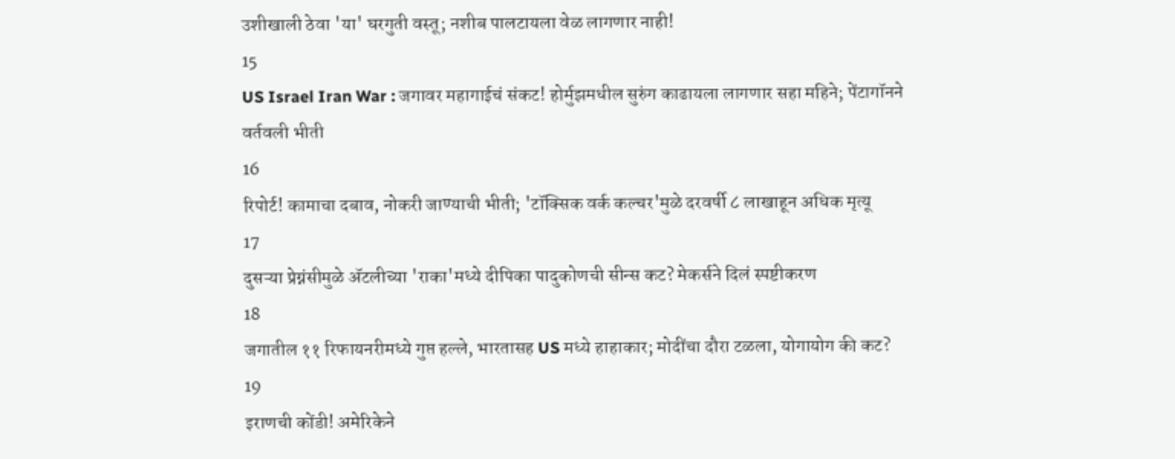उशीखाली ठेवा 'या' घरगुती वस्तू; नशीब पालटायला वेळ लागणार नाही!
15
US Israel Iran War : जगावर महागाईचं संकट! होर्मुझमधील सुरुंग काढायला लागणार सहा महिने; पेंटागॉनने वर्तवली भीती
16
रिपोर्ट! कामाचा दबाव, नोकरी जाण्याची भीती; 'टॉक्सिक वर्क कल्चर'मुळे दरवर्षी ८ लाखाहून अधिक मृत्यू
17
दुसऱ्या प्रेग्नंसीमुळे ॲटलीच्या 'राका'मध्ये दीपिका पादुकोणची सीन्स कट? मेकर्सने दिलं स्पष्टीकरण
18
जगातील ११ रिफायनरीमध्ये गुप्त हल्ले, भारतासह US मध्ये हाहाकार; मोदींचा दौरा टळला, योगायोग की कट?
19
इराणची कोंडी! अमेरिकेने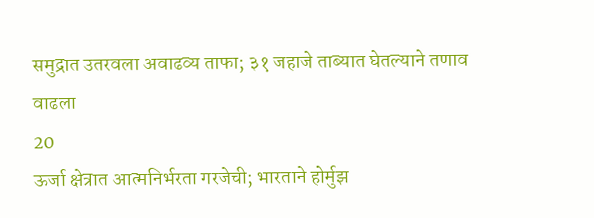समुद्रात उतरवला अवाढव्य ताफा; ३१ जहाजे ताब्यात घेतल्याने तणाव वाढला
20
ऊर्जा क्षेत्रात आत्मनिर्भरता गरजेची; भारताने होर्मुझ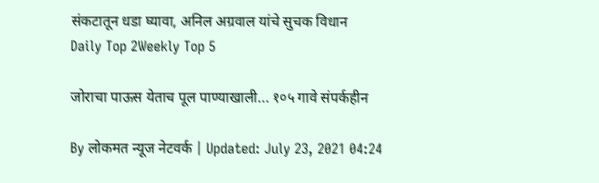संकटातून धडा घ्यावा, अनिल अग्रवाल यांचे सुचक विधान
Daily Top 2Weekly Top 5

जोराचा पाऊस येताच पूल पाण्याखाली... १०५ गावे संपर्कहीन

By लोकमत न्यूज नेटवर्क | Updated: July 23, 2021 04:24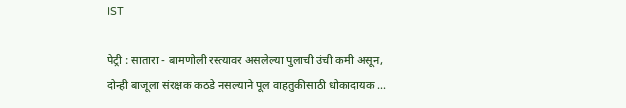IST

पेट्री : सातारा - बामणोली रस्त्यावर असलेल्या पुलाची उंची कमी असून, दोन्ही बाजूला संरक्षक कठडे नसल्याने पूल वाहतुकीसाठी धोकादायक ...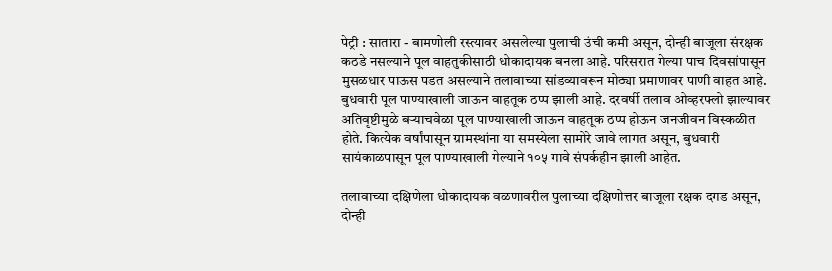पेट्री : सातारा - बामणोली रस्त्यावर असलेल्या पुलाची उंची कमी असून, दोन्ही बाजूला संरक्षक कठडे नसल्याने पूल वाहतुकीसाठी धोकादायक बनला आहे. परिसरात गेल्या पाच दिवसांपासून मुसळधार पाऊस पडत असल्याने तलावाच्या सांडव्यावरून मोठ्या प्रमाणावर पाणी वाहत आहे. बुधवारी पूल पाण्याखाली जाऊन वाहतूक ठप्प झाली आहे. दरवर्षी तलाव ओव्हरफ्लो झाल्यावर अतिवृष्टीमुळे बऱ्याचवेळा पूल पाण्याखाली जाऊन वाहतूक ठप्प होऊन जनजीवन विस्कळीत होते. कित्येक वर्षांपासून ग्रामस्थांना या समस्येला सामोरे जावे लागत असून, बुधवारी सायंकाळपासून पूल पाण्याखाली गेल्याने १०५ गावे संपर्कहीन झाली आहेत.

तलावाच्या दक्षिणेला धोकादायक वळणावरील पुलाच्या दक्षिणोत्तर बाजूला रक्षक दगड असून, दोन्ही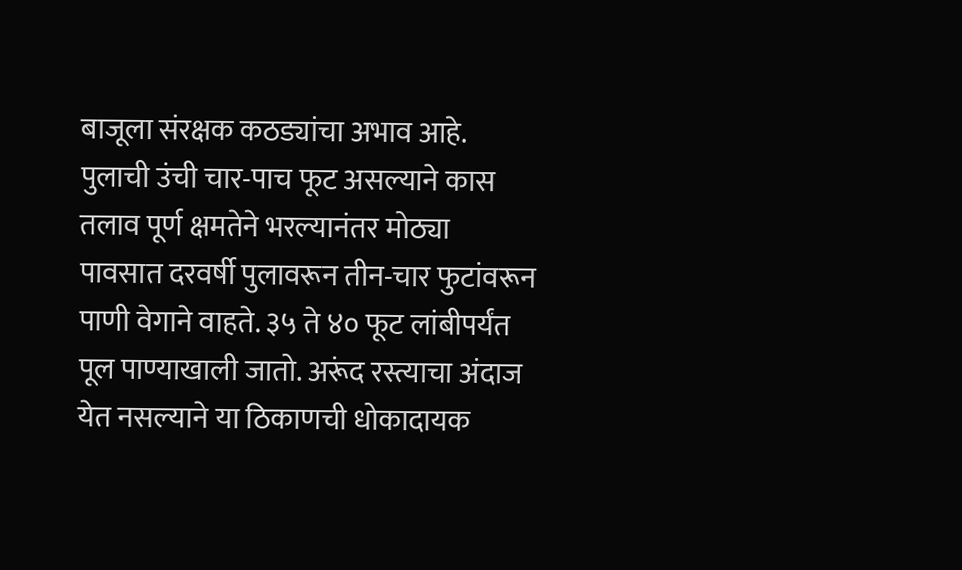बाजूला संरक्षक कठड्यांचा अभाव आहे. पुलाची उंची चार-पाच फूट असल्याने कास तलाव पूर्ण क्षमतेने भरल्यानंतर मोठ्या पावसात दरवर्षी पुलावरून तीन-चार फुटांवरून पाणी वेगाने वाहते. ३५ ते ४० फूट लांबीपर्यंत पूल पाण्याखाली जातो. अरूंद रस्त्याचा अंदाज येत नसल्याने या ठिकाणची धोकादायक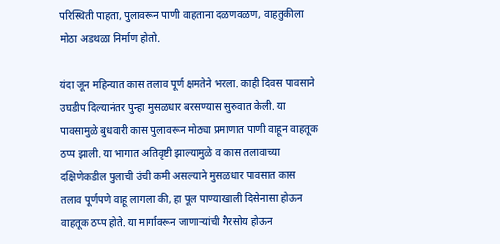परिस्थिती पाहता, पुलावरून पाणी वाहताना दळणवळण, वाहतुकीला मोठा अडथळा निर्माण होतो.

यंदा जून महिन्यात कास तलाव पूर्ण क्षमतेने भरला. काही दिवस पावसाने उघडीप दिल्यानंतर पुन्हा मुसळधार बरसण्यास सुरुवात केली. या पावसामुळे बुधवारी कास पुलावरून मोठ्या प्रमाणात पाणी वाहून वाहतूक ठप्प झाली. या भागात अतिवृष्टी झाल्यामुळे व कास तलावाच्या दक्षिणेकडील पुलाची उंची कमी असल्याने मुसळधार पावसात कास तलाव पूर्णपणे वाहू लागला की, हा पूल पाण्याखाली दिसेनासा होऊन वाहतूक ठप्प होते. या मार्गावरून जाणाऱ्यांची गैरसोय होऊन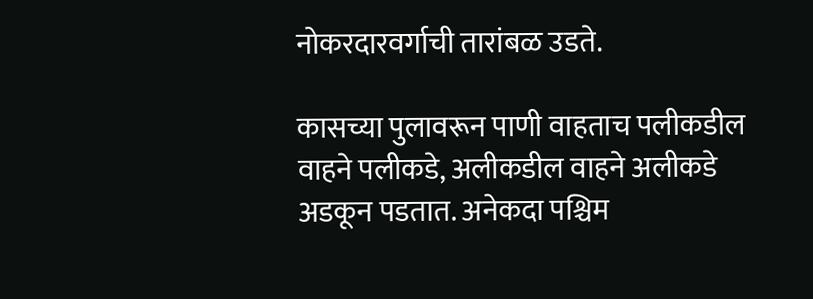नोकरदारवर्गाची तारांबळ उडते.

कासच्या पुलावरून पाणी वाहताच पलीकडील वाहने पलीकडे, अलीकडील वाहने अलीकडे अडकून पडतात. अनेकदा पश्चिम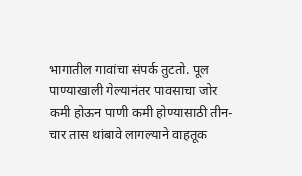भागातील गावांचा संपर्क तुटतो. पूल पाण्याखाली गेल्यानंतर पावसाचा जोर कमी होऊन पाणी कमी होण्यासाठी तीन-चार तास थांबावे लागल्याने वाहतूक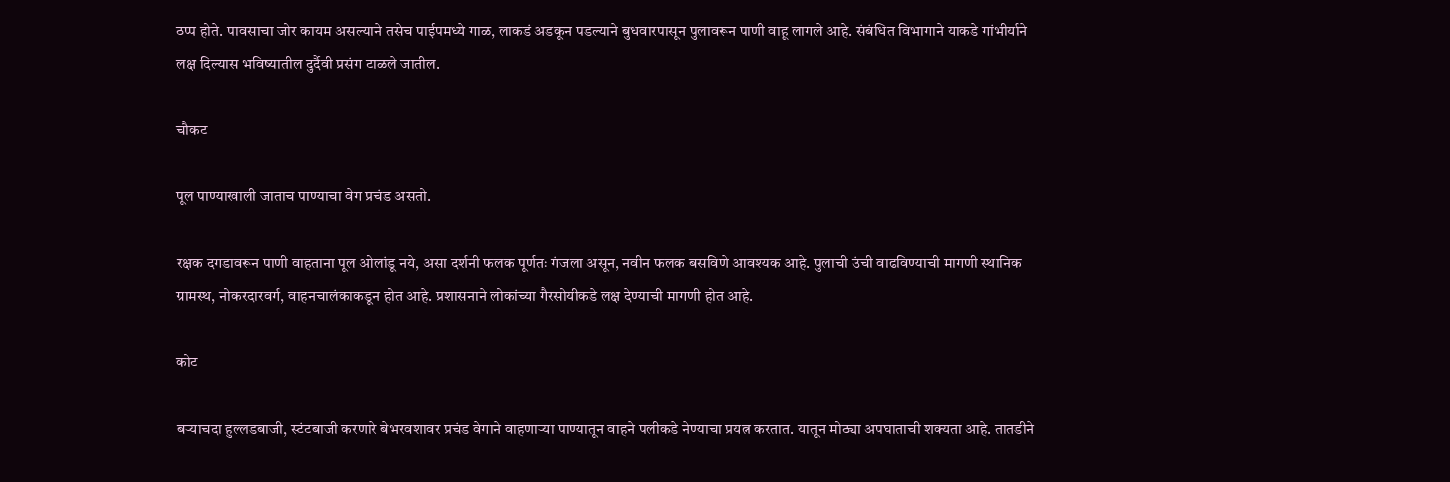ठप्प होते. पावसाचा जोर कायम असल्याने तसेच पाईपमध्ये गाळ, लाकडं अडकून पडल्याने बुधवारपासून पुलावरून पाणी वाहू लागले आहे. संबंधित विभागाने याकडे गांभीर्याने लक्ष दिल्यास भविष्यातील दुर्दैवी प्रसंग टाळले जातील.

चौकट

पूल पाण्याखाली जाताच पाण्याचा वेग प्रचंड असतो.

रक्षक दगडावरून पाणी वाहताना पूल ओलांडू नये, असा दर्शनी फलक पूर्णतः गंजला असून, नवीन फलक बसविणे आवश्यक आहे. पुलाची उंची वाढविण्याची मागणी स्थानिक ग्रामस्थ, नोकरदारवर्ग, वाहनचालंकाकडून होत आहे. प्रशासनाने लोकांच्या गैरसोयीकडे लक्ष देण्याची मागणी होत आहे.

कोट

बऱ्याचदा हुल्लडबाजी, स्टंटबाजी करणारे बेभरवशावर प्रचंड वेगाने वाहणाऱ्या पाण्यातून वाहने पलीकडे नेण्याचा प्रयत्न करतात. यातून मोठ्या अपघाताची शक्यता आहे. तातडीने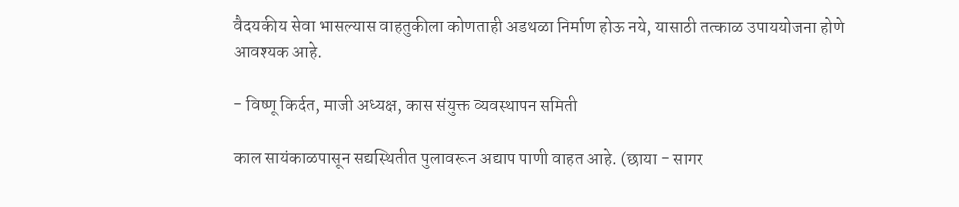वैदयकीय सेवा भासल्यास वाहतुकीला कोणताही अडथळा निर्माण होऊ नये, यासाठी तत्काळ उपाययोजना होणे आवश्यक आहे.

- विष्णू किर्दत, माजी अध्यक्ष, कास संयुक्त व्यवस्थापन समिती

काल सायंकाळपासून सद्यस्थितीत पुलावरून अद्याप पाणी वाहत आहे. (छाया - सागर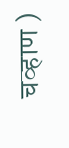चव्हाण )